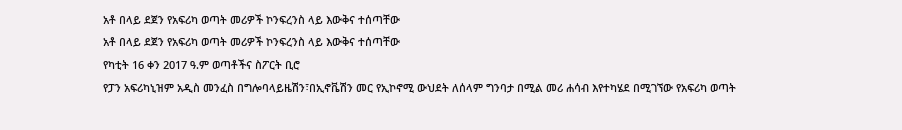አቶ በላይ ደጀን የአፍሪካ ወጣት መሪዎች ኮንፍረንስ ላይ እውቅና ተሰጣቸው
አቶ በላይ ደጀን የአፍሪካ ወጣት መሪዎች ኮንፍረንስ ላይ እውቅና ተሰጣቸው
የካቲት 16 ቀን 2017 ዓ.ም ወጣቶችና ስፖርት ቢሮ
የፓን አፍሪካኒዝም አዲስ መንፈስ በግሎባላይዜሽን፣በኢኖቬሽን መር የኢኮኖሚ ውህደት ለሰላም ግንባታ በሚል መሪ ሐሳብ እየተካሄደ በሚገኘው የአፍሪካ ወጣት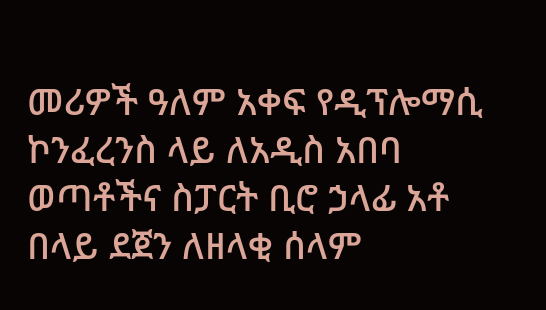መሪዎች ዓለም አቀፍ የዲፕሎማሲ ኮንፈረንስ ላይ ለአዲስ አበባ ወጣቶችና ስፓርት ቢሮ ኃላፊ አቶ በላይ ደጀን ለዘላቂ ሰላም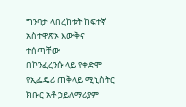ግንባታ ላበረከቱት ከፍተኛ አስተዋጽኦ እውቅና ተሰጣቸው
በኮንፈረንሱ ላይ የቀድሞ የኢፌዴሪ ጠቅላይ ሚኒስትር ክቡር አቶ ኃይለማሪያም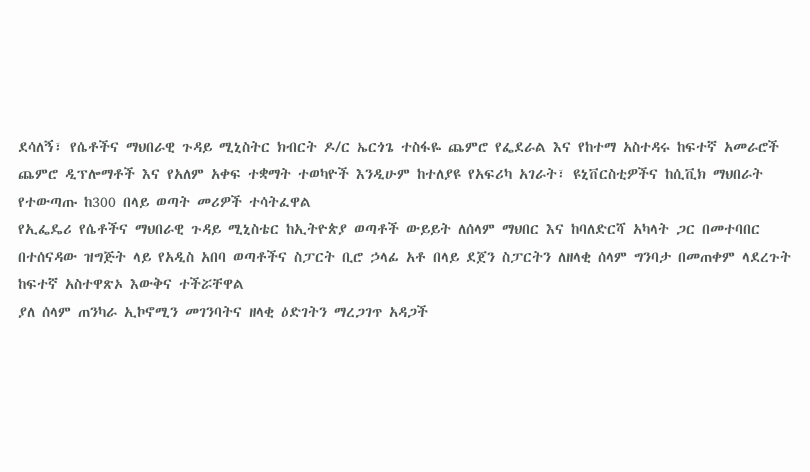ደሳለኝ፣ የሴቶችና ማህበራዊ ጉዳይ ሚኒስትር ክብርት ዶ/ር ኤርጎጌ ተስፋዬ ጨምሮ የፌደራል እና የከተማ አስተዳሩ ከፍተኛ አመራሮች ጨምሮ ዲፕሎማቶች እና የአለም አቀፍ ተቋማት ተወካዮች እንዲሁም ከተለያዩ የአፍሪካ አገራት፣ ዩኒቨርስቲዎችና ከሲቪክ ማህበራት የተውጣጡ ከ300 በላይ ወጣት መሪዎች ተሳትፈዋል
የኢፌዴሪ የሴቶችና ማህበራዊ ጉዳይ ሚኒስቴር ከኢትዮጵያ ወጣቶች ውይይት ለሰላም ማህበር እና ከባለድርሻ አካላት ጋር በመተባበር በተሰናዳው ዝግጅት ላይ የአዲስ አበባ ወጣቶችና ስፓርት ቢሮ ኃላፊ አቶ በላይ ደጀን ስፓርትን ለዘላቂ ሰላም ግንባታ በመጠቀም ላደረጉት ከፍተኛ አስተዋጽኦ እውቅና ተችሯቸዋል
ያለ ሰላም ጠንካራ ኢኮኖሚን መገንባትና ዘላቂ ዕድገትን ማረጋገጥ አዳጋች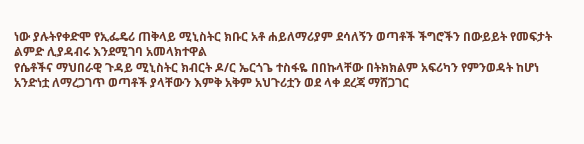ነው ያሉትየቀድሞ የኢፌዴሪ ጠቅላይ ሚኒስትር ክቡር አቶ ሐይለማሪያም ደሳለኝን ወጣቶች ችግሮችን በውይይት የመፍታት ልምድ ሊያዳብሩ እንደሚገባ አመላክተዋል
የሴቶችና ማህበራዊ ጉዳይ ሚኒስትር ክብርት ዶ/ር ኤርጎጌ ተስፋዬ በበኩላቸው በትክክልም አፍሪካን የምንወዳት ከሆነ አንድነቷ ለማረጋገጥ ወጣቶች ያላቸውን እምቅ አቅም አህጉሪቷን ወደ ላቀ ደረጃ ማሸጋገር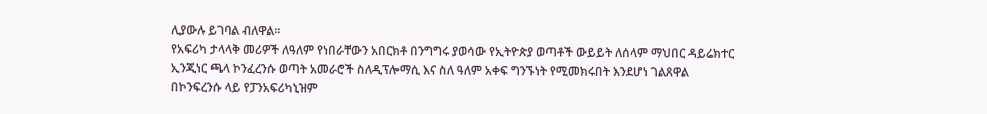ሊያውሉ ይገባል ብለዋል።
የአፍሪካ ታላላቅ መሪዎች ለዓለም የነበራቸውን አበርክቶ በንግግሩ ያወሳው የኢትዮጵያ ወጣቶች ውይይት ለሰላም ማህበር ዳይሬክተር ኢንጂነር ጫላ ኮንፈረንሱ ወጣት አመራሮች ስለዲፕሎማሲ እና ስለ ዓለም አቀፍ ግንኙነት የሚመክሩበት እንደሆነ ገልጸዋል
በኮንፍረንሱ ላይ የፓንአፍሪካኒዝም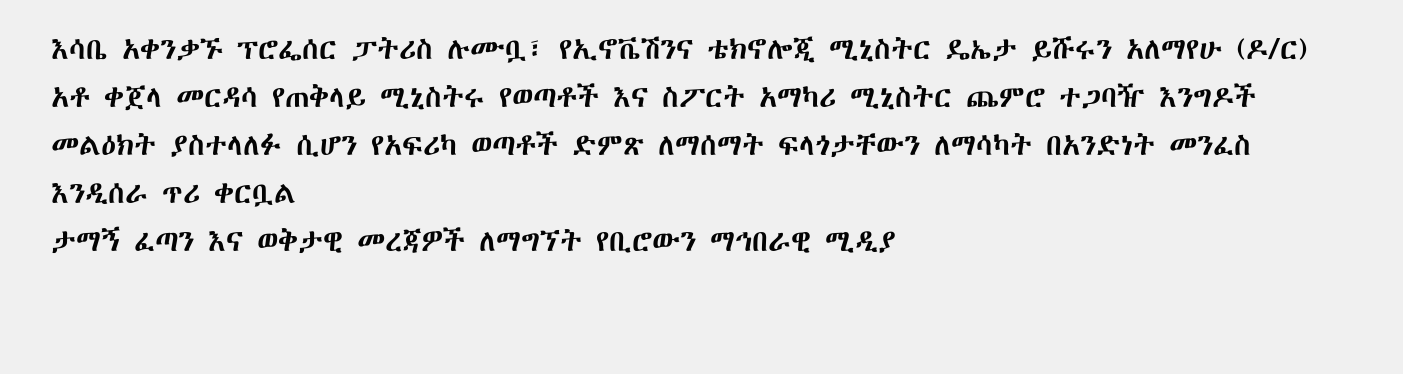እሳቤ አቀንቃኙ ፕሮፌሰር ፓትሪስ ሉሙቧ፣ የኢኖቬሽንና ቴክኖሎጂ ሚኒስትር ዴኤታ ይሹሩን አለማየሁ (ዶ/ር) አቶ ቀጀላ መርዳሳ የጠቅላይ ሚኒስትሩ የወጣቶች እና ስፖርት አማካሪ ሚኒስትር ጨምሮ ተጋባዥ እንግዶች መልዕክት ያስተላለፉ ሲሆን የአፍሪካ ወጣቶች ድምጽ ለማሰማት ፍላጎታቸውን ለማሳካት በአንድነት መንፈስ እንዲሰራ ጥሪ ቀርቧል
ታማኝ ፈጣን እና ወቅታዊ መረጃዎች ለማግኘት የቢሮውን ማኅበራዊ ሚዲያ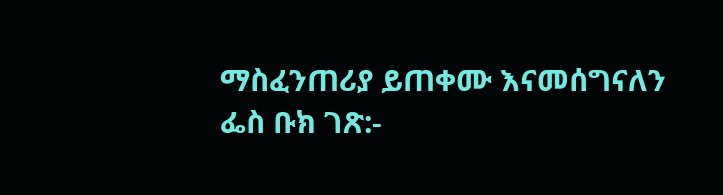ማስፈንጠሪያ ይጠቀሙ እናመሰግናለን
ፌስ ቡክ ገጽ:-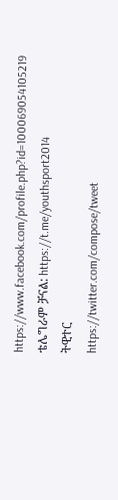https://www.facebook.com/profile.php?id=100069054105219
ቴሌግራም ቻናል: https://t.me/youthsport2014
ትዊተር
https://twitter.com/compose/tweet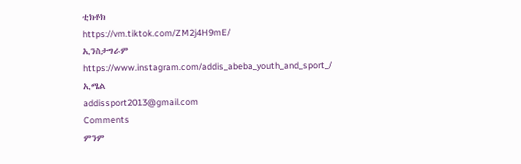ቲክቶክ
https://vm.tiktok.com/ZM2j4H9mE/
ኢንስታግራም
https://www.instagram.com/addis_abeba_youth_and_sport_/
ኢሜል
addissport2013@gmail.com
Comments
ምንም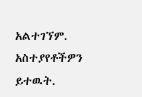አልተገኘም.
አስተያየቶችዎን ይተዉት.